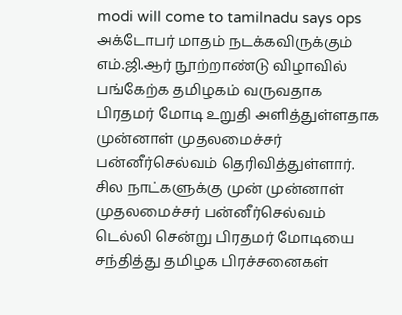modi will come to tamilnadu says ops
அக்டோபர் மாதம் நடக்கவிருக்கும் எம்.ஜி.ஆர் நூற்றாண்டு விழாவில் பங்கேற்க தமிழகம் வருவதாக பிரதமர் மோடி உறுதி அளித்துள்ளதாக முன்னாள் முதலமைச்சர் பன்னீர்செல்வம் தெரிவித்துள்ளார்.
சில நாட்களுக்கு முன் முன்னாள் முதலமைச்சர் பன்னீர்செல்வம் டெல்லி சென்று பிரதமர் மோடியை சந்தித்து தமிழக பிரச்சனைகள்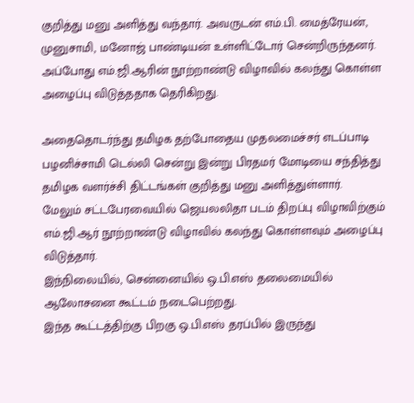குறித்து மனு அளித்து வந்தார். அவருடன் எம்.பி. மைத்ரேயன், முனுசாமி, மனோஜ் பாண்டியன் உள்ளிட்டோர் சென்றிருந்தனர்.
அப்போது எம்.ஜி.ஆரின் நூற்றாண்டு விழாவில் கலந்து கொள்ள அழைப்பு விடுத்ததாக தெரிகிறது.

அதைதொடர்ந்து தமிழக தற்போதைய முதலமைச்சர் எடப்பாடி பழனிச்சாமி டெல்லி சென்று இன்று பிரதமர் மோடியை சந்தித்து தமிழக வளர்ச்சி திட்டங்கள் குறித்து மனு அளித்துள்ளார்.
மேலும் சட்டபேரவையில் ஜெயலலிதா படம் திறப்பு விழாவிற்கும் எம்.ஜி.ஆர் நூற்றாண்டு விழாவில் கலந்து கொள்ளவும் அழைப்பு விடுத்தார்.
இந்நிலையில், சென்னையில் ஒ.பி.எஸ் தலைமையில் ஆலோசனை கூட்டம் நடைபெற்றது.
இந்த கூட்டத்திற்கு பிறகு ஒ.பி.எஸ் தரப்பில் இருந்து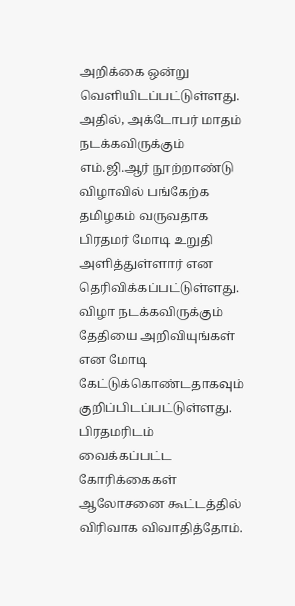அறிக்கை ஒன்று வெளியிடப்பட்டுள்ளது.
அதில், அக்டோபர் மாதம் நடக்கவிருக்கும் எம்.ஜி.ஆர் நூற்றாண்டு விழாவில் பங்கேற்க தமிழகம் வருவதாக பிரதமர் மோடி உறுதி அளித்துள்ளார் என தெரிவிக்கப்பட்டுள்ளது.
விழா நடக்கவிருக்கும் தேதியை அறிவியுங்கள் என மோடி கேட்டுக்கொண்டதாகவும் குறிப்பிடப்பட்டுள்ளது.
பிரதமரிடம் வைக்கப்பட்ட கோரிக்கைகள் ஆலோசனை கூட்டத்தில் விரிவாக விவாதித்தோம்.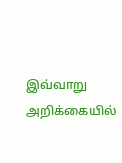இவ்வாறு அறிக்கையில்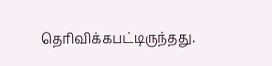தெரிவிக்கபட்டிருந்தது.